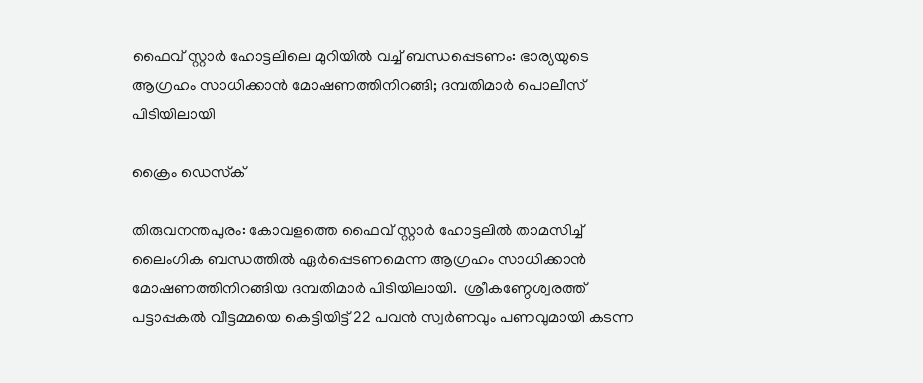ഫൈവ് സ്റ്റാർ ഹോട്ടലിലെ മുറിയിൽ വച്ച് ബന്ധപ്പെടണം: ഭാര്യയുടെ ആഗ്രഹം സാധിക്കാൻ മോഷണത്തിനിറങ്ങി; ദമ്പതിമാർ പൊലീസ് പിടിയിലായി

ക്രൈം ഡെസ്‌ക്

തിരുവനന്തപുരം: കോവളത്തെ ഫൈവ് സ്റ്റാർ ഹോട്ടലിൽ താമസിച്ച് ലൈംഗിക ബന്ധത്തിൽ ഏർപ്പെടണമെന്ന ആഗ്രഹം സാധിക്കാൻ മോഷണത്തിനിറങ്ങിയ ദമ്പതിമാർ പിടിയിലായി.  ശ്രീകണ്ഠേശ്വരത്ത് പട്ടാപ്പകൽ വീട്ടമ്മയെ കെട്ടിയിട്ട് 22 പവൻ സ്വർണവും പണവുമായി കടന്ന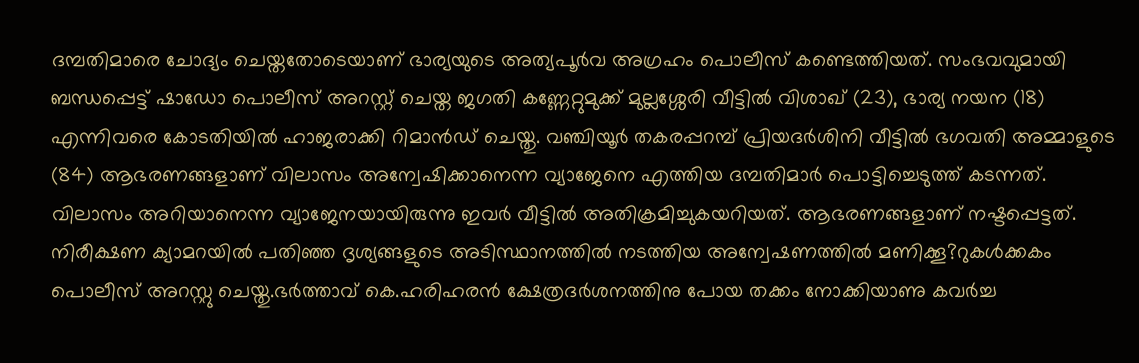ദമ്പതിമാരെ ചോദ്യം ചെയ്തതോടെയാണ് ഭാര്യയുടെ അത്യപൂർവ അഗ്രഹം പൊലീസ് കണ്ടെത്തിയത്. സംഭവവുമായി ബന്ധപ്പെട്ട് ഷാഡോ പൊലീസ് അറസ്റ്റ് ചെയ്ത ജഗതി കണ്ണേറ്റുമുക്ക് മുല്ലശ്ശേരി വീട്ടിൽ വിശാഖ് (23), ഭാര്യ നയന (18) എന്നിവരെ കോടതിയിൽ ഹാജരാക്കി റിമാൻഡ് ചെയ്തു. വഞ്ചിയൂർ തകരപ്പറമ്പ് പ്രിയദർശിനി വീട്ടിൽ ഭഗവതി അമ്മാളുടെ (84) ആഭരണങ്ങളാണ് വിലാസം അന്വേഷിക്കാനെന്ന വ്യാജേനെ എത്തിയ ദമ്പതിമാർ പൊട്ടിച്ചെടുത്ത് കടന്നത്.
വിലാസം അറിയാനെന്ന വ്യാജേനയായിരുന്നു ഇവർ വീട്ടിൽ അതിക്രമിച്ചുകയറിയത്. ആഭരണങ്ങളാണ് നഷ്ടപ്പെട്ടത്. നിരീക്ഷണ ക്യാമറയിൽ പതിഞ്ഞ ദൃശ്യങ്ങളുടെ അടിസ്ഥാനത്തിൽ നടത്തിയ അന്വേഷണത്തിൽ മണിക്കൂ?റുകൾക്കകം പൊലീസ് അറസ്റ്റു ചെയ്തു.ഭർത്താവ് കെ.ഹരിഹരൻ ക്ഷേത്രദർശനത്തിനു പോയ തക്കം നോക്കിയാണു കവർച്ച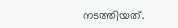നടത്തിയത്.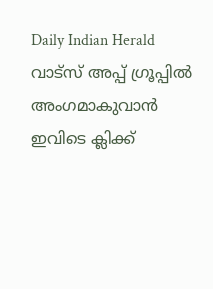Daily Indian Herald വാട്സ് അപ്പ് ഗ്രൂപ്പിൽ അംഗമാകുവാൻ ഇവിടെ ക്ലിക്ക്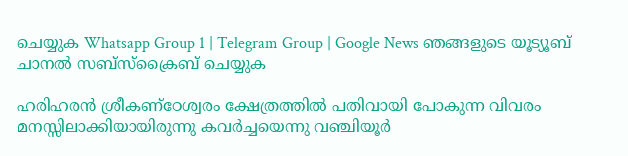ചെയ്യുക Whatsapp Group 1 | Telegram Group | Google News ഞങ്ങളുടെ യൂട്യൂബ് ചാനൽ സബ്സ്ക്രൈബ് ചെയ്യുക

ഹരിഹരൻ ശ്രീകണ്‌ഠേശ്വരം ക്ഷേത്രത്തിൽ പതിവായി പോകുന്ന വിവരം മനസ്സിലാക്കിയായിരുന്നു കവർച്ചയെന്നു വഞ്ചിയൂർ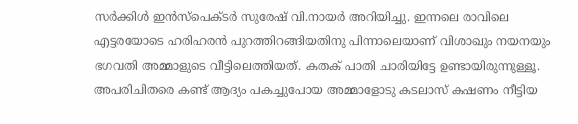സർക്കിൾ ഇൻസ്‌പെക്ടർ സുരേഷ് വി.നായർ അറിയിച്ചു. ഇന്നലെ രാവിലെ എട്ടരയോടെ ഹരിഹരൻ പുറത്തിറങ്ങിയതിനു പിന്നാലെയാണ് വിശാഖും നയനയും ഭഗവതി അമ്മാളുടെ വീട്ടിലെത്തിയത്. കതക് പാതി ചാരിയിട്ടേ ഉണ്ടായിരുന്നുള്ളൂ. അപരിചിതരെ കണ്ട് ആദ്യം പകച്ചുപോയ അമ്മാളോടു കടലാസ് കഷണം നീട്ടിയ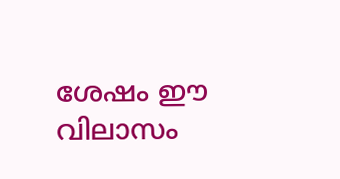ശേഷം ഈ വിലാസം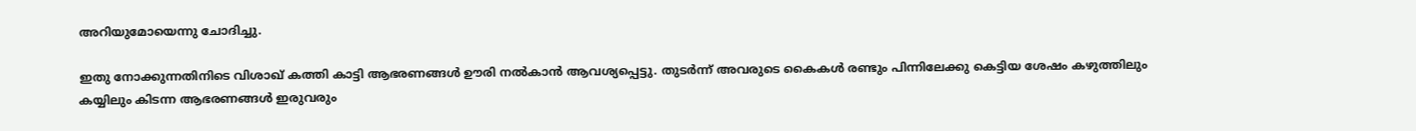അറിയുമോയെന്നു ചോദിച്ചു.

ഇതു നോക്കുന്നതിനിടെ വിശാഖ് കത്തി കാട്ടി ആഭരണങ്ങൾ ഊരി നൽകാൻ ആവശ്യപ്പെട്ടു. തുടർന്ന് അവരുടെ കൈകൾ രണ്ടും പിന്നിലേക്കു കെട്ടിയ ശേഷം കഴുത്തിലും കയ്യിലും കിടന്ന ആഭരണങ്ങൾ ഇരുവരും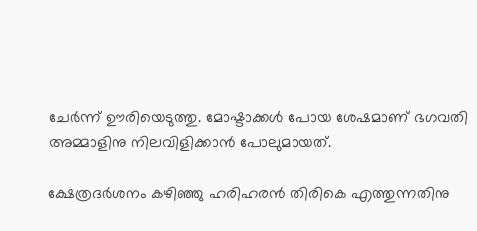ചേർന്ന് ഊരിയെടുത്തു. മോഷ്ടാക്കൾ പോയ ശേഷമാണ് ഭഗവതി അമ്മാളിനു നിലവിളിക്കാൻ പോലുമായത്.

ക്ഷേത്രദർശനം കഴിഞ്ഞു ഹരിഹരൻ തിരികെ എത്തുന്നതിനു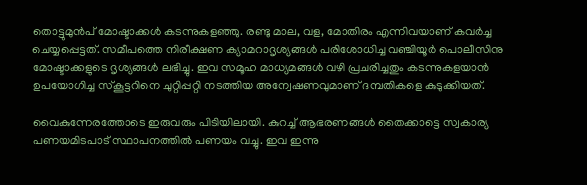തൊട്ടുമുൻപ് മോഷ്ടാക്കൾ കടന്നുകളഞ്ഞു. രണ്ടു മാല, വള, മോതിരം എന്നിവയാണ് കവർച്ച ചെയ്യപ്പെട്ടത്. സമീപത്തെ നിരീക്ഷണ ക്യാമറാദൃശ്യങ്ങൾ പരിശോധിച്ച വഞ്ചിയൂർ പൊലീസിനു മോഷ്ടാക്കളുടെ ദൃശ്യങ്ങൾ ലഭിച്ചു. ഇവ സമൂഹ മാധ്യമങ്ങൾ വഴി പ്രചരിച്ചതും കടന്നുകളയാൻ ഉപയോഗിച്ച സ്‌കൂട്ടറിനെ ചുറ്റിപ്പറ്റി നടത്തിയ അന്വേഷണവുമാണ് ദമ്പതികളെ കുടുക്കിയത്.

വൈകുന്നേരത്തോടെ ഇരുവരും പിടിയിലായി. കുറച്ച് ആഭരണങ്ങൾ തൈക്കാട്ടെ സ്വകാര്യ പണയമിടപാട് സ്ഥാപനത്തിൽ പണയം വച്ചു. ഇവ ഇന്നു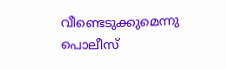വീണ്ടെടുക്കുമെന്നു പൊലീസ്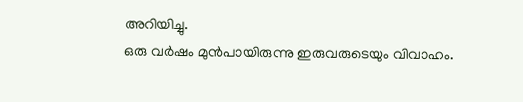അറിയിച്ചു.
ഒരു വർഷം മുൻപായിരുന്നു ഇരുവരുടെയും വിവാഹം.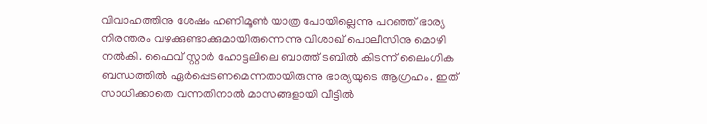വിവാഹത്തിനു ശേഷം ഹണിമൂൺ യാത്ര പോയില്ലെന്നു പറഞ്ഞ് ഭാര്യ നിരന്തരം വഴക്കുണ്ടാക്കുമായിരുന്നെന്നു വിശാഖ് പൊലീസിനു മൊഴി നൽകി. ഫൈവ് സ്റ്റാർ ഹോട്ടലിലെ ബാത്ത് ടബിൽ കിടന്ന് ലൈംഗിക ബന്ധത്തിൽ ഏർപ്പെടണമെന്നതായിരുന്നു ഭാര്യയുടെ ആഗ്രഹം. ഇത് സാധിക്കാതെ വന്നതിനാൽ മാസങ്ങളായി വീട്ടിൽ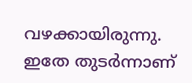വഴക്കായിരുന്നു. ഇതേ തുടർന്നാണ്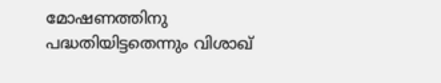മോഷണത്തിനു പദ്ധതിയിട്ടതെന്നും വിശാഖ്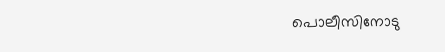പൊലീസിനോടു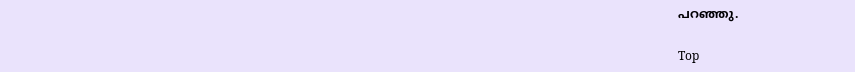പറഞ്ഞു.

Top